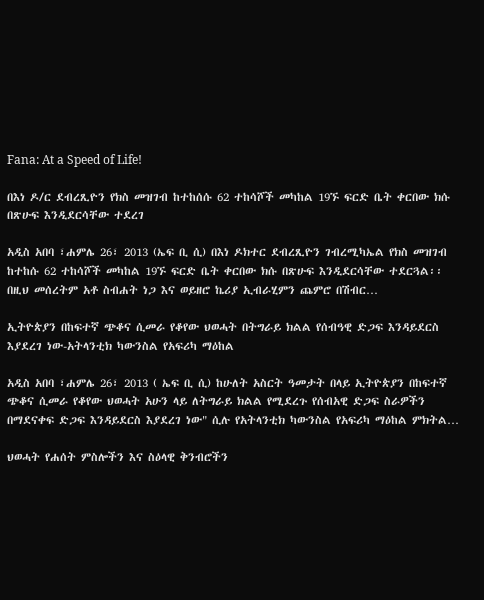Fana: At a Speed of Life!

በእነ ዶ/ር ደብረጺዮን የክስ መዝገብ ከተከሰሱ 62 ተከሳሾች መካከል 19ኙ ፍርድ ቤት ቀርበው ክሱ በጽሁፍ እንዲደርሳቸው ተደረገ

አዲስ አበባ ፣ሐምሌ 26፣ 2013 (ኤፍ ቢ ሲ) በእነ ዶክተር ደብረጺዮን ገብረሚካኤል የክስ መዝገብ ከተከሱ 62 ተከሳሾች መካከል 19ኙ ፍርድ ቤት ቀርበው ክሱ በጽሁፍ እንዲደርሳቸው ተደርጓል፡፡   በዚህ መሰረትም አቶ ስብሐት ነጋ እና ወይዘሮ ኬሪያ ኢብራሂምን ጨምሮ በሽብር…

ኢትዮጵያን በከፍተኛ ጭቆና ሲመራ የቆየው ህወሓት በትግራይ ክልል የሰብዓዊ ድጋፍ እንዳይደርስ እያደረገ ነው-አትላንቲክ ካውንስል የአፍሪካ ማዕከል

አዲስ አበባ ፣ሐምሌ 26፣ 2013 ( ኤፍ ቢ ሲ) ከሁለት አስርት ዓመታት በላይ ኢትዮጵያን በከፍተኛ ጭቆና ሲመራ የቆየው ህወሓት አሁን ላይ ለትግራይ ክልል የሚደረጉ የሰብአዊ ድጋፍ ስራዎችን በማደናቀፍ ድጋፍ እንዳይደርስ እያደረገ ነው" ሲሉ የአትላንቲክ ካውንስል የአፍሪካ ማዕከል ምክትል…

ህወሓት የሐሰት ምስሎችን እና ስዕላዊ ቅንብሮችን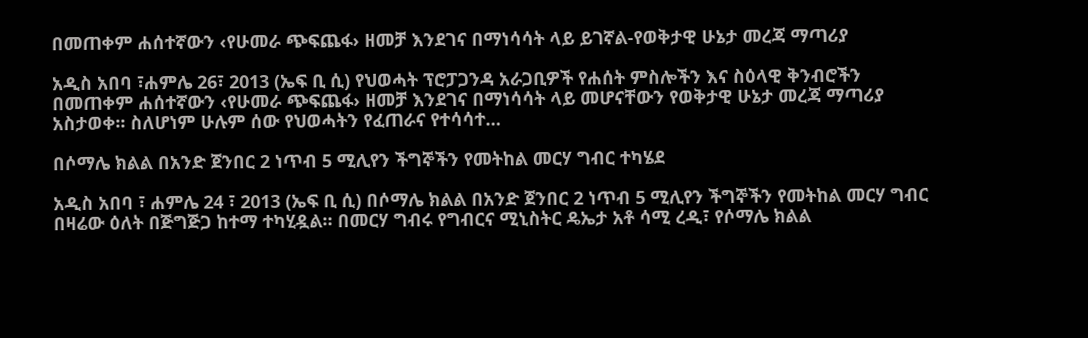በመጠቀም ሐሰተኛውን ‹የሁመራ ጭፍጨፋ› ዘመቻ እንደገና በማነሳሳት ላይ ይገኛል-የወቅታዊ ሁኔታ መረጃ ማጣሪያ

አዲስ አበባ ፣ሐምሌ 26፣ 2013 (ኤፍ ቢ ሲ) የህወሓት ፕሮፓጋንዳ አራጋቢዎች የሐሰት ምስሎችን እና ስዕላዊ ቅንብሮችን በመጠቀም ሐሰተኛውን ‹የሁመራ ጭፍጨፋ› ዘመቻ እንደገና በማነሳሳት ላይ መሆናቸውን የወቅታዊ ሁኔታ መረጃ ማጣሪያ አስታወቀ፡፡ ስለሆነም ሁሉም ሰው የህወሓትን የፈጠራና የተሳሳተ…

በሶማሌ ክልል በአንድ ጀንበር 2 ነጥብ 5 ሚሊየን ችግኞችን የመትከል መርሃ ግብር ተካሄደ

አዲስ አበባ ፣ ሐምሌ 24 ፣ 2013 (ኤፍ ቢ ሲ) በሶማሌ ክልል በአንድ ጀንበር 2 ነጥብ 5 ሚሊየን ችግኞችን የመትከል መርሃ ግብር በዛሬው ዕለት በጅግጅጋ ከተማ ተካሂዷል። በመርሃ ግብሩ የግብርና ሚኒስትር ዴኤታ አቶ ሳሚ ረዲ፣ የሶማሌ ክልል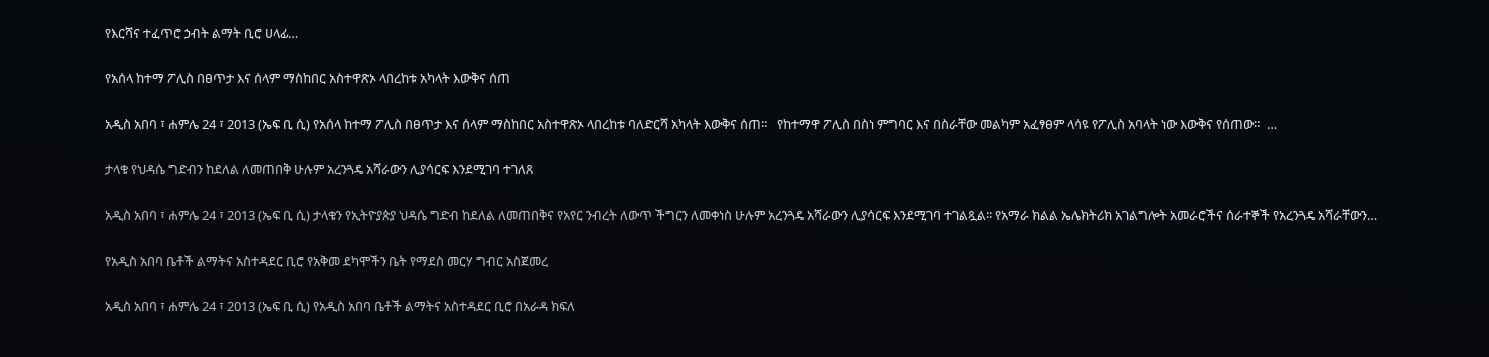የእርሻና ተፈጥሮ ኃብት ልማት ቢሮ ሀላፊ…

የአሰላ ከተማ ፖሊስ በፀጥታ እና ሰላም ማስከበር አስተዋጽኦ ላበረከቱ አካላት እውቅና ሰጠ

አዲስ አበባ ፣ ሐምሌ 24 ፣ 2013 (ኤፍ ቢ ሲ) የአሰላ ከተማ ፖሊስ በፀጥታ እና ሰላም ማስከበር አስተዋጽኦ ላበረከቱ ባለድርሻ አካላት እውቅና ሰጠ።   የከተማዋ ፖሊስ በስነ ምግባር እና በስራቸው መልካም አፈፃፀም ላሳዩ የፖሊስ አባላት ነው እውቅና የሰጠው።  …

ታላቁ የህዳሴ ግድብን ከደለል ለመጠበቅ ሁሉም አረንጓዴ አሻራውን ሊያሳርፍ እንደሚገባ ተገለጸ

አዲስ አበባ ፣ ሐምሌ 24 ፣ 2013 (ኤፍ ቢ ሲ) ታላቁን የኢትዮያጵያ ህዳሴ ግድብ ከደለል ለመጠበቅና የአየር ንብረት ለውጥ ችግርን ለመቀነስ ሁሉም አረንጓዴ አሻራውን ሊያሳርፍ እንደሚገባ ተገልጿል፡፡ የአማራ ክልል ኤሌክትሪክ አገልግሎት አመራሮችና ሰራተኞች የአረንጓዴ አሻራቸውን…

የአዲስ አበባ ቤቶች ልማትና አስተዳደር ቢሮ የአቅመ ደካሞችን ቤት የማደስ መርሃ ግብር አስጀመረ

አዲስ አበባ ፣ ሐምሌ 24 ፣ 2013 (ኤፍ ቢ ሲ) የአዲስ አበባ ቤቶች ልማትና አስተዳደር ቢሮ በአራዳ ክፍለ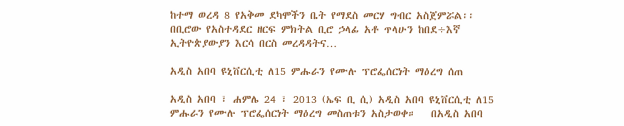ከተማ ወረዳ 8 የአቅመ ደካሞችን ቤት የማደስ መርሃ ግብር አስጀምሯል፡፡ በቢሮው የአስተዳደር ዘርፍ ምክትል ቢሮ ኃላፊ አቶ ጥላሁን ከበደ÷እኛ ኢትዮጵያውያን እርሳ በርስ መረዳዳትና…

አዲስ አበባ ዩኒቨርሲቲ ለ15 ምሑራን የሙሉ ፕሮፌሰርነት ማዕረግ ሰጠ

አዲስ አበባ ፣ ሐምሌ 24 ፣ 2013 (ኤፍ ቢ ሲ) አዲስ አበባ ዩኒቨርሲቲ ለ15 ምሑራን የሙሉ ፕሮፌሰርነት ማዕረግ መስጠቱን አስታወቀ።   በአዲስ አበባ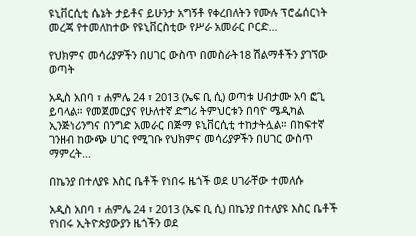ዩኒቨርሲቲ ሴኔት ታይቶና ይሁንታ አግኝቶ የቀረበለትን የሙሉ ፕሮፌሰርነት መረጃ የተመለከተው የዩኒቨርስቲው የሥራ አመራር ቦርድ…

የህክምና መሳሪያዎችን በሀገር ውስጥ በመስራት18 ሽልማቶችን ያገኘው ወጣት

አዲስ አበባ ፣ ሐምሌ 24 ፣ 2013 (ኤፍ ቢ ሲ) ወጣቱ ሀብታሙ አባ ፎጊ ይባላል። የመጀመርያና የሁለተኛ ድግሪ ትምህርቱን በባዮ ሜዲካል ኢንጅነሪንግና በንግድ አመራር በጅማ ዩኒቨርሲቲ ተከታትሏል። በከፍተኛ ገንዘብ ከውጭ ሀገር የሚገቡ የህክምና መሳሪያዎችን በሀገር ውስጥ ማምረት…

በኬንያ በተለያዩ እስር ቤቶች የነበሩ ዜጎች ወደ ሀገራቸው ተመለሱ

አዲስ አበባ ፣ ሐምሌ 24 ፣ 2013 (ኤፍ ቢ ሲ) በኬንያ በተለያዩ እስር ቤቶች የነበሩ ኢትዮጵያውያን ዜጎችን ወደ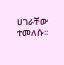ሀገራቸው ተመለሱ፡፡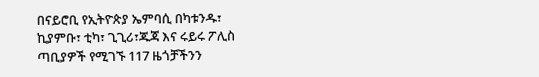በናይሮቢ የኢትዮጵያ ኤምባሲ በካቱንዱ፣ ኪያምቡ፣ ቲካ፣ ጊጊሪ፣ጁጃ እና ሩይሩ ፖሊስ ጣቢያዎች የሚገኙ 117 ዜጎቻችንን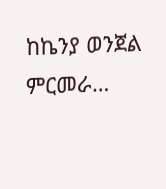ከኬንያ ወንጀል ምርመራ…